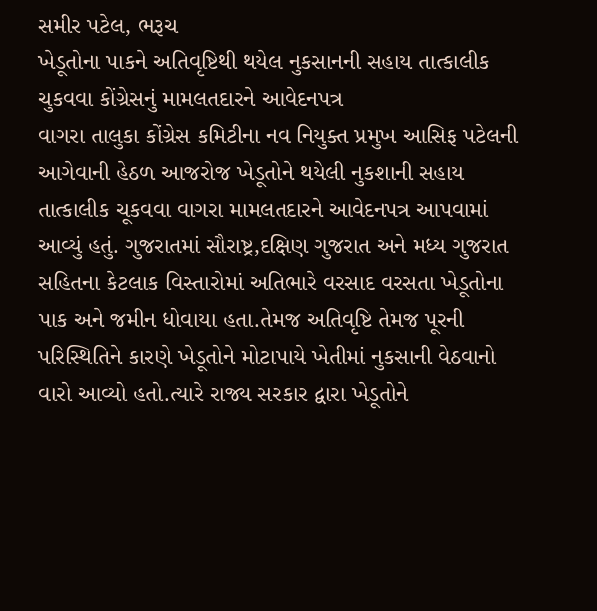સમીર પટેલ, ભરૂચ
ખેડૂતોના પાકને અતિવૃષ્ટિથી થયેલ નુકસાનની સહાય તાત્કાલીક ચુકવવા કોંગ્રેસનું મામલતદારને આવેદનપત્ર
વાગરા તાલુકા કોંગ્રેસ કમિટીના નવ નિયુક્ત પ્રમુખ આસિફ પટેલની આગેવાની હેઠળ આજરોજ ખેડૂતોને થયેલી નુકશાની સહાય તાત્કાલીક ચૂકવવા વાગરા મામલતદારને આવેદનપત્ર આપવામાં આવ્યું હતું. ગુજરાતમાં સૌરાષ્ટ્ર,દક્ષિણ ગુજરાત અને મધ્ય ગુજરાત સહિતના કેટલાક વિસ્તારોમાં અતિભારે વરસાદ વરસતા ખેડૂતોના પાક અને જમીન ધોવાયા હતા.તેમજ અતિવૃષ્ટિ તેમજ પૂરની પરિસ્થિતિને કારણે ખેડૂતોને મોટાપાયે ખેતીમાં નુકસાની વેઠવાનો વારો આવ્યો હતો.ત્યારે રાજ્ય સરકાર દ્વારા ખેડૂતોને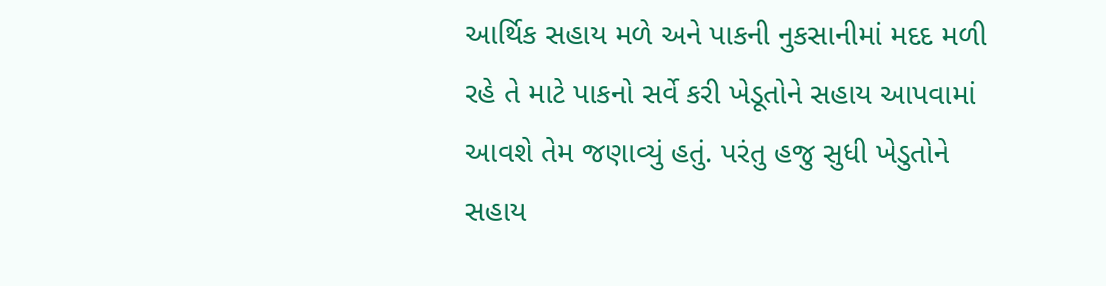આર્થિક સહાય મળે અને પાકની નુકસાનીમાં મદદ મળી રહે તે માટે પાકનો સર્વે કરી ખેડૂતોને સહાય આપવામાં આવશે તેમ જણાવ્યું હતું. પરંતુ હજુ સુધી ખેડુતોને સહાય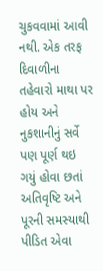ચુકવવામાં આવી નથી. એક તરફ દિવાળીના તહેવારો માથા પર હોય અને નુકશાનીનું સર્વે પણ પૂર્ણ થઇ ગયું હોવા છતાં અતિવૃષ્ટિ અને પૂરની સમસ્યાથી પીડિત એવા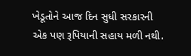ખેડૂતોને આજ દિન સુધી સરકારની એક પણ રૂપિયાની સહાય મળી નથી.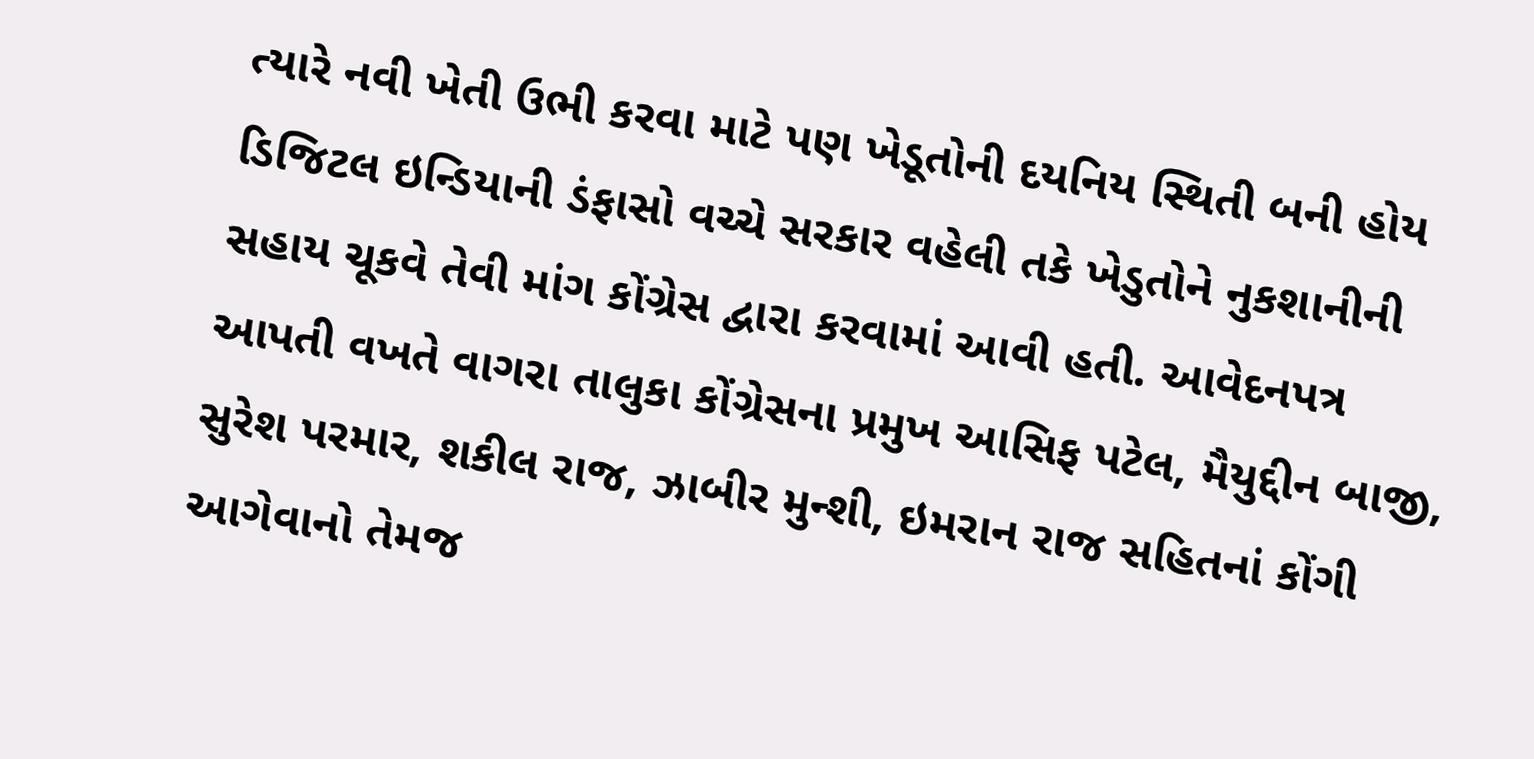ત્યારે નવી ખેતી ઉભી કરવા માટે પણ ખેડૂતોની દયનિય સ્થિતી બની હોય ડિજિટલ ઇન્ડિયાની ડંફાસો વચ્ચે સરકાર વહેલી તકે ખેડુતોને નુકશાનીની સહાય ચૂકવે તેવી માંગ કોંગ્રેસ દ્વારા કરવામાં આવી હતી. આવેદનપત્ર આપતી વખતે વાગરા તાલુકા કોંગ્રેસના પ્રમુખ આસિફ પટેલ, મૈયુદ્દીન બાજી, સુરેશ પરમાર, શકીલ રાજ, ઝાબીર મુન્શી, ઇમરાન રાજ સહિતનાં કોંગી આગેવાનો તેમજ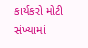કાર્યકરો મોટી સંખ્યામાં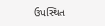ઉપસ્થિત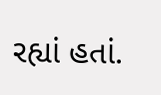રહ્યાં હતાં.